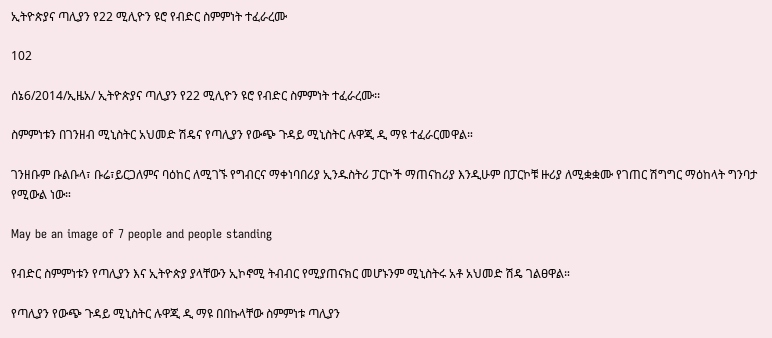ኢትዮጵያና ጣሊያን የ22 ሚሊዮን ዩሮ የብድር ስምምነት ተፈራረሙ

102

ሰኔ6/2014/ኢዜአ/ ኢትዮጵያና ጣሊያን የ22 ሚሊዮን ዩሮ የብድር ስምምነት ተፈራረሙ፡፡

ስምምነቱን በገንዘብ ሚኒስትር አህመድ ሽዴና የጣሊያን የውጭ ጉዳይ ሚኒስትር ሉዋጂ ዲ ማዩ ተፈራርመዋል።

ገንዘቡም ቡልቡላ፣ ቡሬ፣ይርጋለምና ባዕከር ለሚገኙ የግብርና ማቀነባበሪያ ኢንዱስትሪ ፓርኮች ማጠናከሪያ እንዲሁም በፓርኮቹ ዙሪያ ለሚቋቋሙ የገጠር ሽግግር ማዕከላት ግንባታ የሚውል ነው።

May be an image of 7 people and people standing

የብድር ስምምነቱን የጣሊያን እና ኢትዮጵያ ያላቸውን ኢኮኖሚ ትብብር የሚያጠናክር መሆኑንም ሚኒስትሩ አቶ አህመድ ሽዴ ገልፀዋል።

የጣሊያን የውጭ ጉዳይ ሚኒስትር ሉዋጂ ዲ ማዩ በበኩላቸው ስምምነቱ ጣሊያን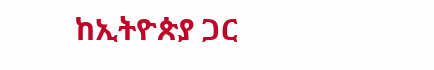ከኢትዮጵያ ጋር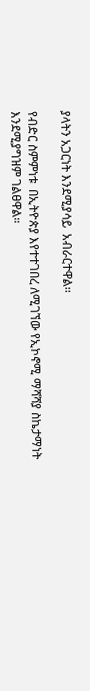ያላትን አጋርነት እንደሚያሳይ  አብራርተዋል፡፡

የብድር ስምምነቱ  በኢትዮጵያ እየተተገበረ ለሚገኘው የኢኮኖሚ ማሻሻያ ስኬታማነት እንደሚያግዝም ገልፀዋል።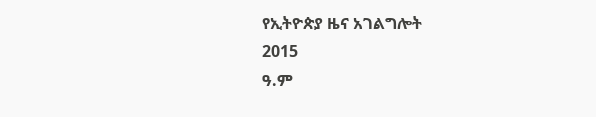የኢትዮጵያ ዜና አገልግሎት
2015
ዓ.ም